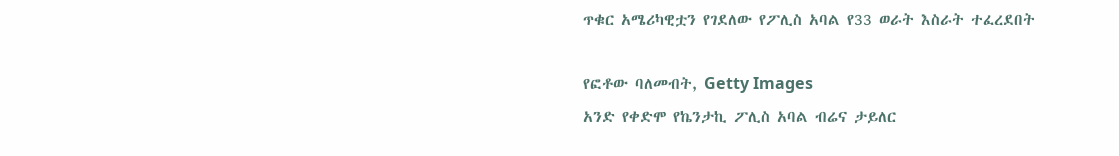ጥቁር አሜሪካዊቷን የገደለው የፖሊስ አባል የ33 ወራት እስራት ተፈረደበት

የፎቶው ባለመብት, Getty Images
አንድ የቀድሞ የኬንታኪ ፖሊስ አባል ብሬና ታይለር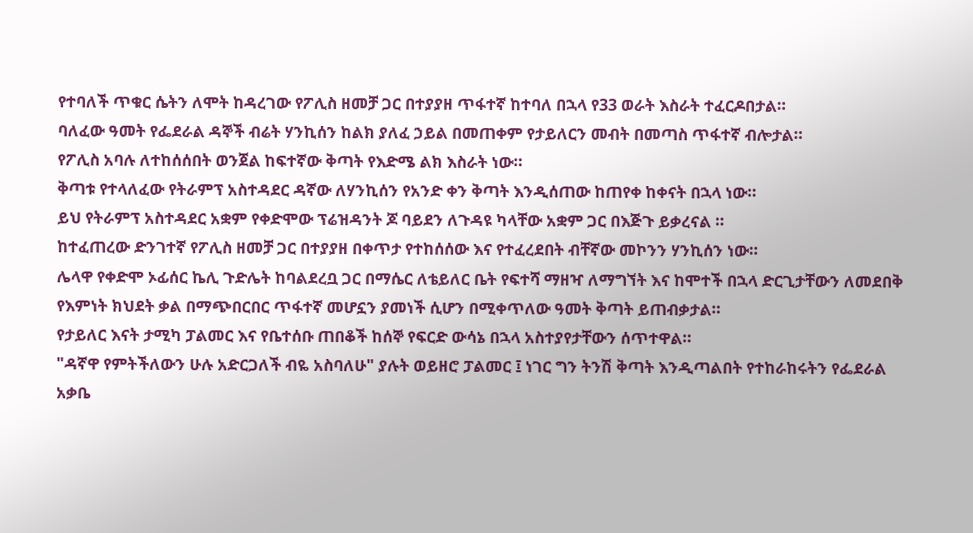የተባለች ጥቁር ሴትን ለሞት ከዳረገው የፖሊስ ዘመቻ ጋር በተያያዘ ጥፋተኛ ከተባለ በኋላ የ33 ወራት እስራት ተፈርዶበታል።
ባለፈው ዓመት የፌደራል ዳኞች ብሬት ሃንኪሰን ከልክ ያለፈ ኃይል በመጠቀም የታይለርን መብት በመጣስ ጥፋተኛ ብሎታል።
የፖሊስ አባሉ ለተከሰሰበት ወንጀል ከፍተኛው ቅጣት የእድሜ ልክ እስራት ነው።
ቅጣቱ የተላለፈው የትራምፕ አስተዳደር ዳኛው ለሃንኪሰን የአንድ ቀን ቅጣት እንዲሰጠው ከጠየቀ ከቀናት በኋላ ነው።
ይህ የትራምፕ አስተዳደር አቋም የቀድሞው ፕሬዝዳንት ጆ ባይደን ለጉዳዩ ካላቸው አቋም ጋር በእጅጉ ይቃረናል ።
ከተፈጠረው ድንገተኛ የፖሊስ ዘመቻ ጋር በተያያዘ በቀጥታ የተከሰሰው እና የተፈረደበት ብቸኛው መኮንን ሃንኪሰን ነው።
ሌላዋ የቀድሞ ኦፊሰር ኬሊ ጉድሌት ከባልደረቧ ጋር በማሴር ለቴይለር ቤት የፍተሻ ማዘዣ ለማግኘት እና ከሞተች በኋላ ድርጊታቸውን ለመደበቅ የእምነት ክህደት ቃል በማጭበርበር ጥፋተኛ መሆኗን ያመነች ሲሆን በሚቀጥለው ዓመት ቅጣት ይጠብቃታል።
የታይለር እናት ታሚካ ፓልመር እና የቤተሰቡ ጠበቆች ከሰኞ የፍርድ ውሳኔ በኋላ አስተያየታቸውን ሰጥተዋል።
"ዳኛዋ የምትችለውን ሁሉ አድርጋለች ብዬ አስባለሁ" ያሉት ወይዘሮ ፓልመር ፤ ነገር ግን ትንሽ ቅጣት እንዲጣልበት የተከራከሩትን የፌደራል አቃቤ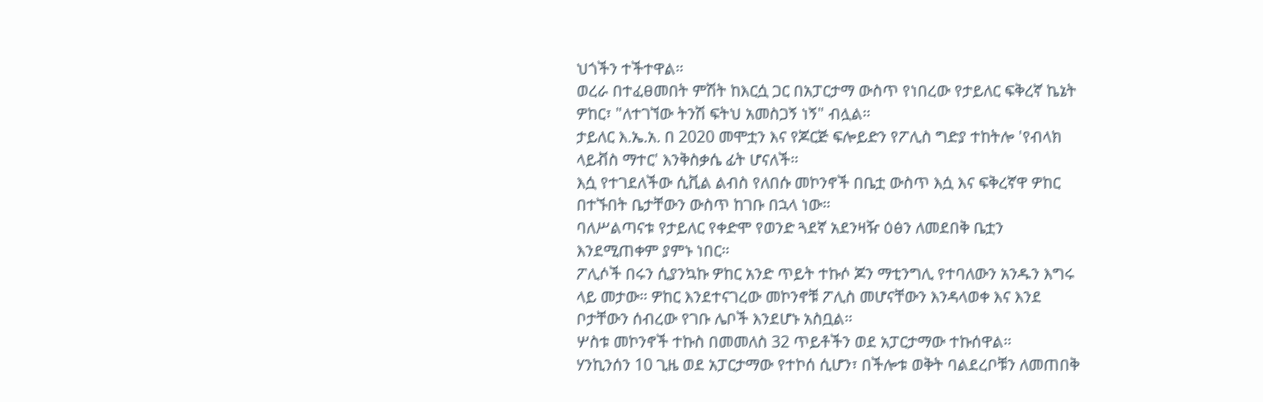ህጎችን ተችተዋል።
ወረራ በተፈፀመበት ምሽት ከእርሷ ጋር በአፓርታማ ውስጥ የነበረው የታይለር ፍቅረኛ ኬኔት ዎከር፣ "ለተገኘው ትንሽ ፍትህ አመስጋኝ ነኝ" ብሏል።
ታይለር እ.ኤ.አ. በ 2020 መሞቷን እና የጆርጅ ፍሎይድን የፖሊስ ግድያ ተከትሎ 'የብላክ ላይቭስ ማተር' እንቅስቃሴ ፊት ሆናለች።
እሷ የተገደለችው ሲቪል ልብስ የለበሱ መኮንኖች በቤቷ ውስጥ እሷ እና ፍቅረኛዋ ዎከር በተኙበት ቤታቸውን ውስጥ ከገቡ በኋላ ነው።
ባለሥልጣናቱ የታይለር የቀድሞ የወንድ ጓደኛ አደንዛዥ ዕፅን ለመደበቅ ቤቷን እንደሚጠቀም ያምኑ ነበር።
ፖሊሶች በሩን ሲያንኳኩ ዎከር አንድ ጥይት ተኩሶ ጆን ማቲንግሊ የተባለውን አንዱን እግሩ ላይ መታው። ዎከር እንደተናገረው መኮንኖቹ ፖሊስ መሆናቸውን እንዳላወቀ እና እንደ ቦታቸውን ሰብረው የገቡ ሌቦች እንደሆኑ አስቧል።
ሦስቱ መኮንኖች ተኩስ በመመለስ 32 ጥይቶችን ወደ አፓርታማው ተኩሰዋል።
ሃንኪንሰን 10 ጊዜ ወደ አፓርታማው የተኮሰ ሲሆን፣ በችሎቱ ወቅት ባልደረቦቹን ለመጠበቅ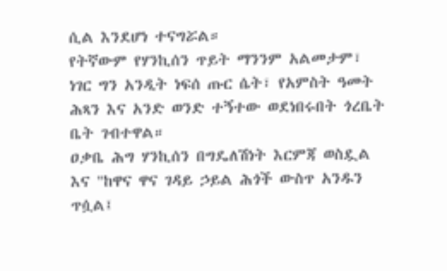ሲል እንደሆነ ተናግሯል።
የትኛውም የሃንኪሰን ጥይት ማንንም አልመታም፣ ነገር ግን አንዲት ነፍሰ ጡር ሴት፣ የአምስት ዓመት ሕጻን እና አንድ ወንድ ተኝተው ወደነበሩበት ጎረቤት ቤት ገብተዋል።
ዐቃቤ ሕግ ሃንኪሰን በግዴለሽነት እርምጃ ወስዷል እና "ከዋና ዋና ገዳይ ኃይል ሕጎች ውስጥ አንዱን ጥሷል፤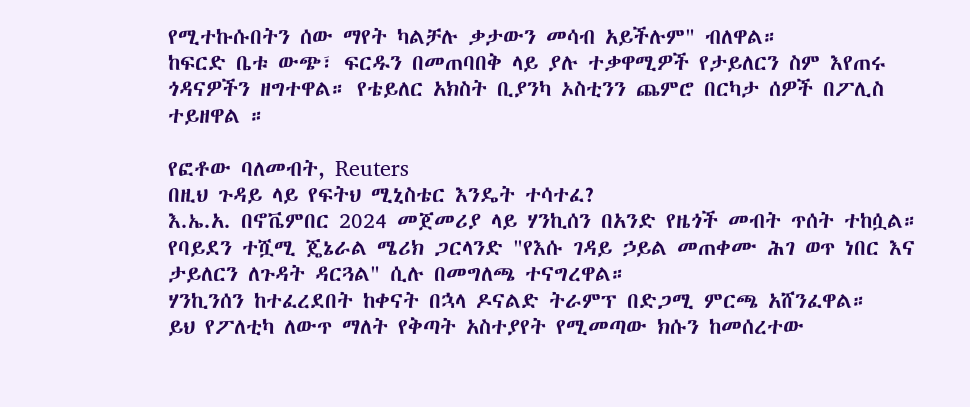የሚተኩሱበትን ሰው ማየት ካልቻሉ ቃታውን መሳብ አይችሉም" ብለዋል።
ከፍርድ ቤቱ ውጭ፣ ፍርዱን በመጠባበቅ ላይ ያሉ ተቃዋሚዎች የታይለርን ስም እየጠሩ ጎዳናዎችን ዘግተዋል። የቴይለር አክስት ቢያንካ ኦስቲንን ጨምሮ በርካታ ሰዎች በፖሊስ ተይዘዋል ።

የፎቶው ባለመብት, Reuters
በዚህ ጉዳይ ላይ የፍትህ ሚኒስቴር እንዴት ተሳተፈ?
እ.ኤ.አ. በኖቬምበር 2024 መጀመሪያ ላይ ሃንኪሰን በአንድ የዜጎች መብት ጥሰት ተከሷል።
የባይደን ተሿሚ ጄኔራል ሜሪክ ጋርላንድ "የእሱ ገዳይ ኃይል መጠቀሙ ሕገ ወጥ ነበር እና ታይለርን ለጉዳት ዳርጓል" ሲሉ በመግለጫ ተናግረዋል።
ሃንኪንሰን ከተፈረደበት ከቀናት በኋላ ዶናልድ ትራምፕ በድጋሚ ምርጫ አሸንፈዋል።
ይህ የፖለቲካ ለውጥ ማለት የቅጣት አስተያየት የሚመጣው ክሱን ከመሰረተው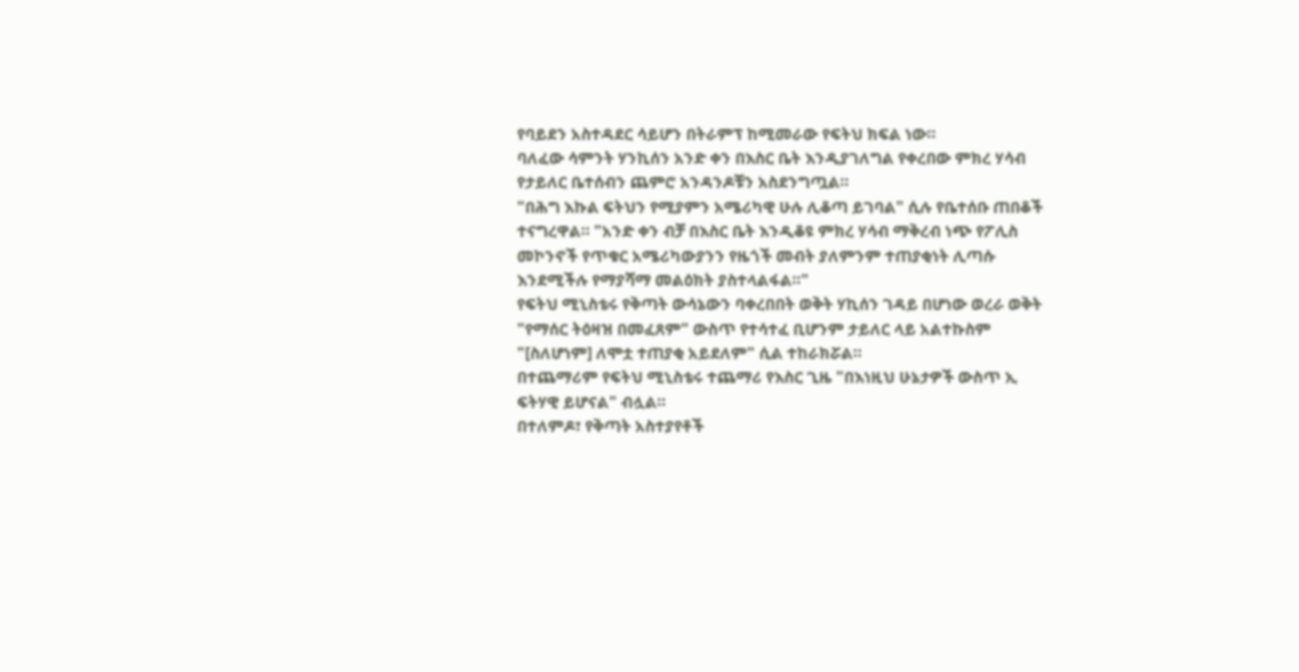የባይደን አስተዳደር ሳይሆን በትራምፕ ከሚመራው የፍትህ ክፍል ነው።
ባለፈው ሳምንት ሃንኪሰን አንድ ቀን በእስር ቤት እንዲያገለግል የቀረበው ምክረ ሃሳብ የታይለር ቤተሰብን ጨምሮ አንዳንዶቹን አስደንግጧል።
"በሕግ እኩል ፍትህን የሚያምን አሜሪካዊ ሁሉ ሊቆጣ ይገባል" ሲሉ የቤተሰቡ ጠበቆች ተናግረዋል። "አንድ ቀን ብቻ በእስር ቤት እንዲቆዩ ምክረ ሃሳብ ማቅረብ ነጭ የፖሊስ መኮንኖች የጥቁር አሜሪካውያንን የዜጎች መብት ያለምንም ተጠያቂነት ሊጣሱ እንደሚችሉ የማያሻማ መልዕክት ያስተላልፋል።"
የፍትህ ሚኒስቴሩ የቅጣት ውሳኔውን ባቀረበበት ወቅት ሃኪሰን ገዳይ በሆነው ወረራ ወቅት "የማሰር ትዕዛዝ በመፈጸም" ውስጥ የተሳተፈ ቢሆንም ታይለር ላይ አልተኩስም "[ስለሆነም] ለሞቷ ተጠያቂ አይደለም" ሲል ተከራክሯል።
በተጨማሪም የፍትህ ሚኒስቴሩ ተጨማሪ የእስር ጊዜ "በእነዚህ ሁኔታዎች ውስጥ ኢ ፍትሃዊ ይሆናል" ብሏል።
በተለምዶ፣ የቅጣት አስተያየቶች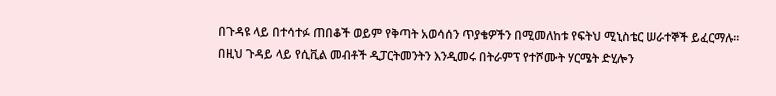በጉዳዩ ላይ በተሳተፉ ጠበቆች ወይም የቅጣት አወሳሰን ጥያቄዎችን በሚመለከቱ የፍትህ ሚኒስቴር ሠራተኞች ይፈርማሉ።
በዚህ ጉዳይ ላይ የሲቪል መብቶች ዲፓርትመንትን እንዲመሩ በትራምፕ የተሾሙት ሃርሜት ድሂሎን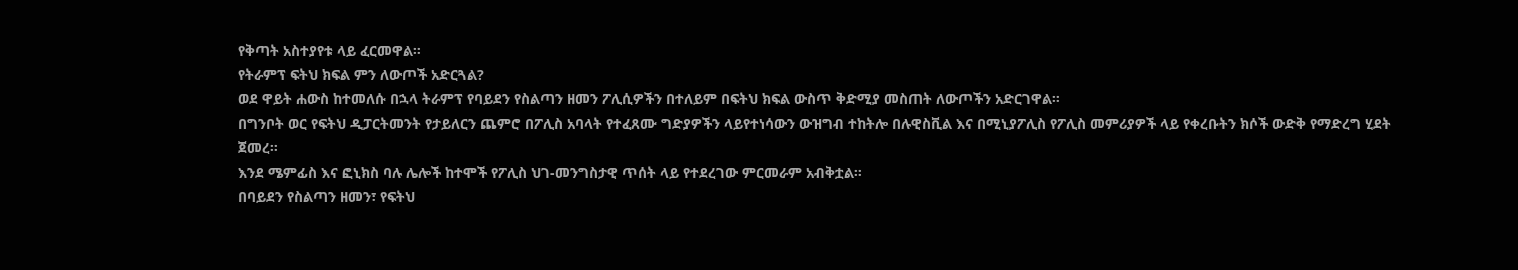የቅጣት አስተያየቱ ላይ ፈርመዋል።
የትራምፕ ፍትህ ክፍል ምን ለውጦች አድርጓል?
ወደ ዋይት ሐውስ ከተመለሱ በኋላ ትራምፕ የባይደን የስልጣን ዘመን ፖሊሲዎችን በተለይም በፍትህ ክፍል ውስጥ ቅድሚያ መስጠት ለውጦችን አድርገዋል።
በግንቦት ወር የፍትህ ዲፓርትመንት የታይለርን ጨምሮ በፖሊስ አባላት የተፈጸሙ ግድያዎችን ላይየተነሳውን ውዝግብ ተከትሎ በሉዊስቪል እና በሚኒያፖሊስ የፖሊስ መምሪያዎች ላይ የቀረቡትን ክሶች ውድቅ የማድረግ ሂደት ጀመረ።
እንደ ሜምፊስ እና ፎኒክስ ባሉ ሌሎች ከተሞች የፖሊስ ህገ-መንግስታዊ ጥሰት ላይ የተደረገው ምርመራም አብቅቷል።
በባይደን የስልጣን ዘመን፣ የፍትህ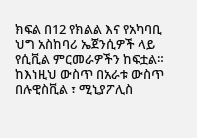ክፍል በ12 የክልል እና የአካባቢ ህግ አስከባሪ ኤጀንሲዎች ላይ የሲቪል ምርመራዎችን ከፍቷል።
ከእነዚህ ውስጥ በአራቱ ውስጥ በሉዊስቪል ፣ ሚኒያፖሊስ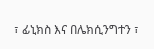፣ ፊኒክስ እና በሌክሲንግተን ፣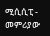ሚሲሲፒ - መምሪያው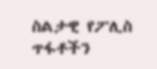ስልታዊ የፖሊስ ጥፋቶችን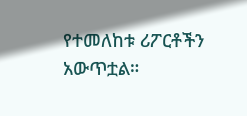የተመለከቱ ሪፖርቶችን አውጥቷል።